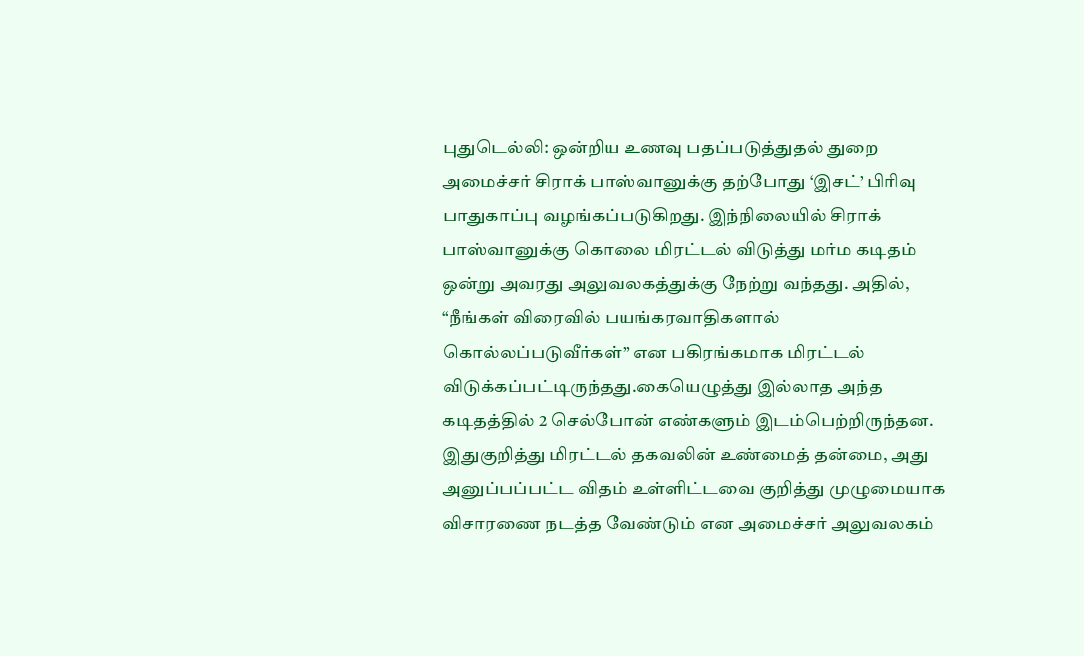புதுடெல்லி: ஒன்றிய உணவு பதப்படுத்துதல் துறை அமைச்சர் சிராக் பாஸ்வானுக்கு தற்போது ‘இசட்’ பிரிவு பாதுகாப்பு வழங்கப்படுகிறது. இந்நிலையில் சிராக் பாஸ்வானுக்கு கொலை மிரட்டல் விடுத்து மர்ம கடிதம் ஒன்று அவரது அலுவலகத்துக்கு நேற்று வந்தது. அதில், “நீங்கள் விரைவில் பயங்கரவாதிகளால் கொல்லப்படுவீர்கள்” என பகிரங்கமாக மிரட்டல் விடுக்கப்பட்டிருந்தது.கையெழுத்து இல்லாத அந்த கடிதத்தில் 2 செல்போன் எண்களும் இடம்பெற்றிருந்தன.
இதுகுறித்து மிரட்டல் தகவலின் உண்மைத் தன்மை, அது அனுப்பப்பட்ட விதம் உள்ளிட்டவை குறித்து முழுமையாக விசாரணை நடத்த வேண்டும் என அமைச்சர் அலுவலகம்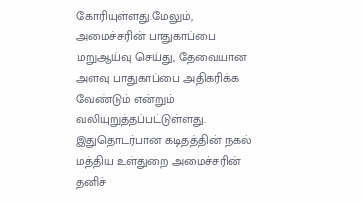கோரியுள்ளது.மேலும், அமைச்சரின் பாதுகாப்பை மறுஆய்வு செய்து, தேவையான அளவு பாதுகாப்பை அதிகரிக்க வேண்டும் என்றும் வலியுறுத்தப்பட்டுள்ளது. இதுதொடர்பான கடிதத்தின் நகல் மத்திய உள்துறை அமைச்சரின் தனிச்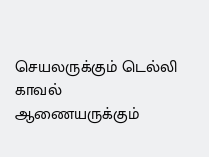செயலருக்கும் டெல்லி காவல் ஆணையருக்கும்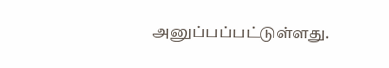அனுப்பப்பட்டுள்ளது.